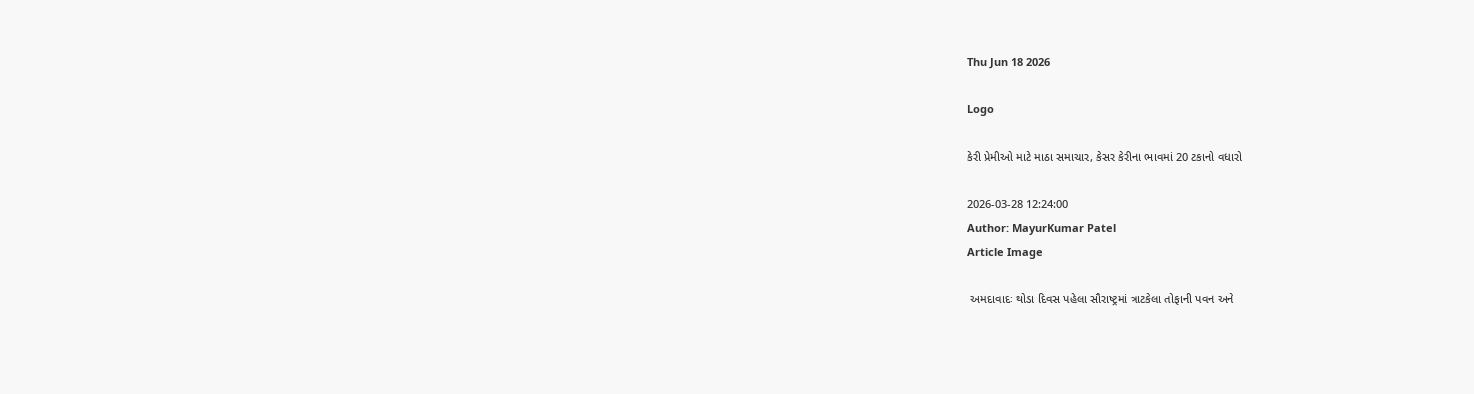Thu Jun 18 2026

Logo

કેરી પ્રેમીઓ માટે માઠા સમાચાર, કેસર કેરીના ભાવમાં 20 ટકાનો વધારો

2026-03-28 12:24:00
Author: MayurKumar Patel
Article Image

 અમદાવાદઃ થોડા દિવસ પહેલા સૌરાષ્ટ્રમાં ત્રાટકેલા તોફાની પવન અને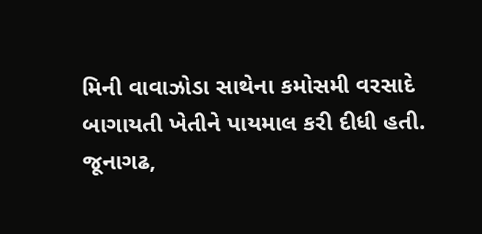મિની વાવાઝોડા સાથેના કમોસમી વરસાદે બાગાયતી ખેતીને પાયમાલ કરી દીધી હતી. જૂનાગઢ,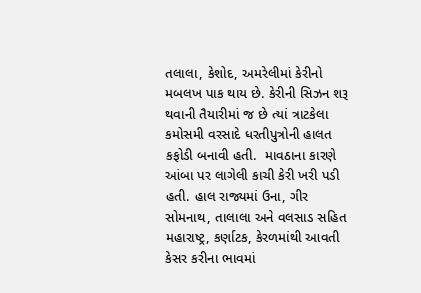તલાલા, કેશોદ, અમરેલીમાં કેરીનો મબલખ પાક થાય છે. કેરીની સિઝન શરૂ થવાની તૈયારીમાં જ છે ત્યાં ત્રાટકેલા કમોસમી વરસાદે ધરતીપુત્રોની હાલત કફોડી બનાવી હતી.  માવઠાના કારણે આંબા પર લાગેલી કાચી કેરી ખરી પડી હતી. હાલ રાજ્યમાં ઉના, ગીર સોમનાથ, તાલાલા અને વલસાડ સહિત મહારાષ્ટ્ર, કર્ણાટક, કેરળમાંથી આવતી કેસર કરીના ભાવમાં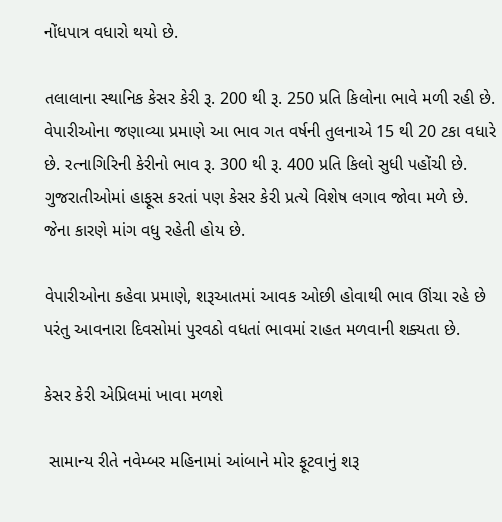નોંધપાત્ર વધારો થયો છે.

તલાલાના સ્થાનિક કેસર કેરી રૂ. 200 થી રૂ. 250 પ્રતિ કિલોના ભાવે મળી રહી છે. વેપારીઓના જણાવ્યા પ્રમાણે આ ભાવ ગત વર્ષની તુલનાએ 15 થી 20 ટકા વધારે છે. રત્નાગિરિની કેરીનો ભાવ રૂ. 300 થી રૂ. 400 પ્રતિ કિલો સુધી પહોંચી છે. ગુજરાતીઓમાં હાફૂસ કરતાં પણ કેસર કેરી પ્રત્યે વિશેષ લગાવ જોવા મળે છે. જેના કારણે માંગ વધુ રહેતી હોય છે.

વેપારીઓના કહેવા પ્રમાણે, શરૂઆતમાં આવક ઓછી હોવાથી ભાવ ઊંચા રહે છે પરંતુ આવનારા દિવસોમાં પુરવઠો વધતાં ભાવમાં રાહત મળવાની શક્યતા છે.

કેસર કેરી એપ્રિલમાં ખાવા મળશે

 સામાન્ય રીતે નવેમ્બર મહિનામાં આંબાને મોર ફૂટવાનું શરૂ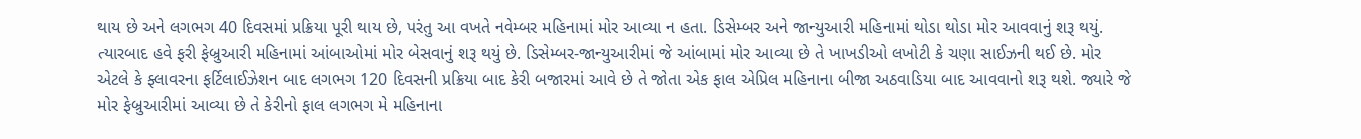થાય છે અને લગભગ 40 દિવસમાં પ્રક્રિયા પૂરી થાય છે, પરંતુ આ વખતે નવેમ્બર મહિનામાં મોર આવ્યા ન હતા. ડિસેમ્બર અને જાન્યુઆરી મહિનામાં થોડા થોડા મોર આવવાનું શરૂ થયું. ત્યારબાદ હવે ફરી ફેબ્રુઆરી મહિનામાં આંબાઓમાં મોર બેસવાનું શરૂ થયું છે. ડિસેમ્બર-જાન્યુઆરીમાં જે આંબામાં મોર આવ્યા છે તે ખાખડીઓ લખોટી કે ચણા સાઈઝની થઈ છે. મોર એટલે કે ફ્લાવરના ફર્ટિલાઈઝેશન બાદ લગભગ 120 દિવસની પ્રક્રિયા બાદ કેરી બજારમાં આવે છે તે જોતા એક ફાલ એપ્રિલ મહિનાના બીજા અઠવાડિયા બાદ આવવાનો શરૂ થશે. જ્યારે જે મોર ફેબ્રુઆરીમાં આવ્યા છે તે કેરીનો ફાલ લગભગ મે મહિનાના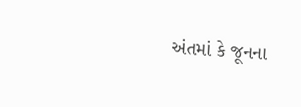અંતમાં કે જૂનના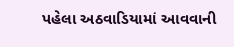પહેલા અઠવાડિયામાં આવવાની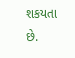શકયતા છે.